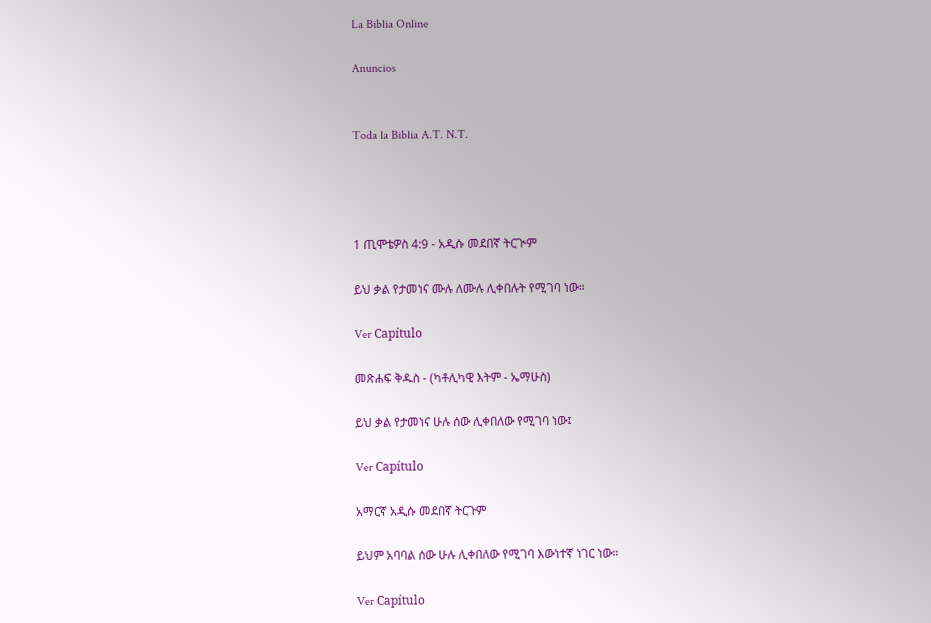La Biblia Online

Anuncios


Toda la Biblia A.T. N.T.




1 ጢሞቴዎስ 4:9 - አዲሱ መደበኛ ትርጒም

ይህ ቃል የታመነና ሙሉ ለሙሉ ሊቀበሉት የሚገባ ነው።

Ver Capítulo

መጽሐፍ ቅዱስ - (ካቶሊካዊ እትም - ኤማሁስ)

ይህ ቃል የታመነና ሁሉ ሰው ሊቀበለው የሚገባ ነው፤

Ver Capítulo

አማርኛ አዲሱ መደበኛ ትርጉም

ይህም አባባል ሰው ሁሉ ሊቀበለው የሚገባ እውነተኛ ነገር ነው።

Ver Capítulo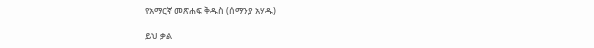የአማርኛ መጽሐፍ ቅዱስ (ሰማንያ አሃዱ)

ይህ ቃል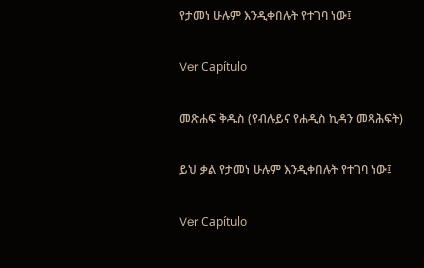የታመነ ሁሉም እንዲቀበሉት የተገባ ነው፤

Ver Capítulo

መጽሐፍ ቅዱስ (የብሉይና የሐዲስ ኪዳን መጻሕፍት)

ይህ ቃል የታመነ ሁሉም እንዲቀበሉት የተገባ ነው፤

Ver Capítulo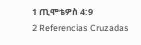1 ጢሞቴዎስ 4:9
2 Referencias Cruzadas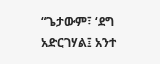“ጌታውም፣ ‘ደግ አድርገሃል፤ አንተ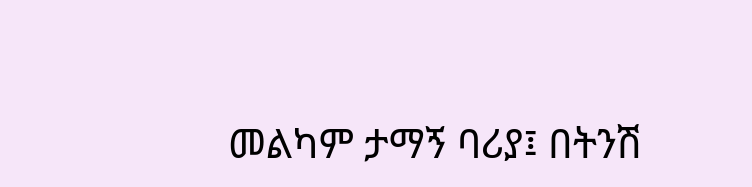መልካም ታማኝ ባሪያ፤ በትንሽ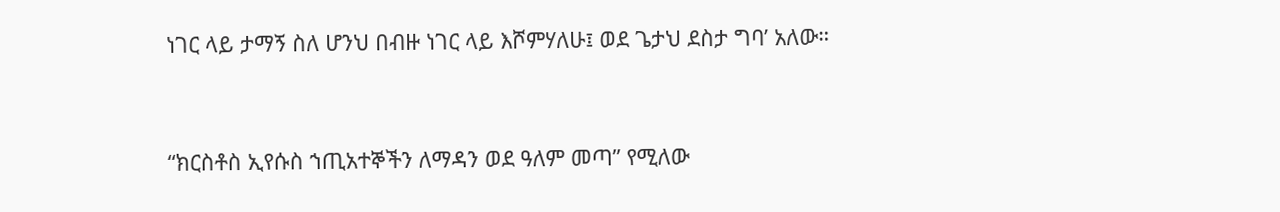ነገር ላይ ታማኝ ስለ ሆንህ በብዙ ነገር ላይ እሾምሃለሁ፤ ወደ ጌታህ ደስታ ግባ’ አለው።


“ክርስቶስ ኢየሱስ ኀጢአተኞችን ለማዳን ወደ ዓለም መጣ” የሚለው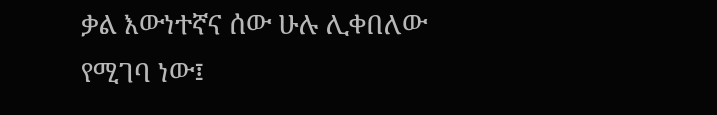ቃል እውነተኛና ሰው ሁሉ ሊቀበለው የሚገባ ነው፤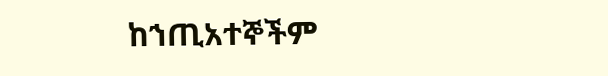ከኀጢአተኞችም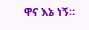ዋና እኔ ነኝ።